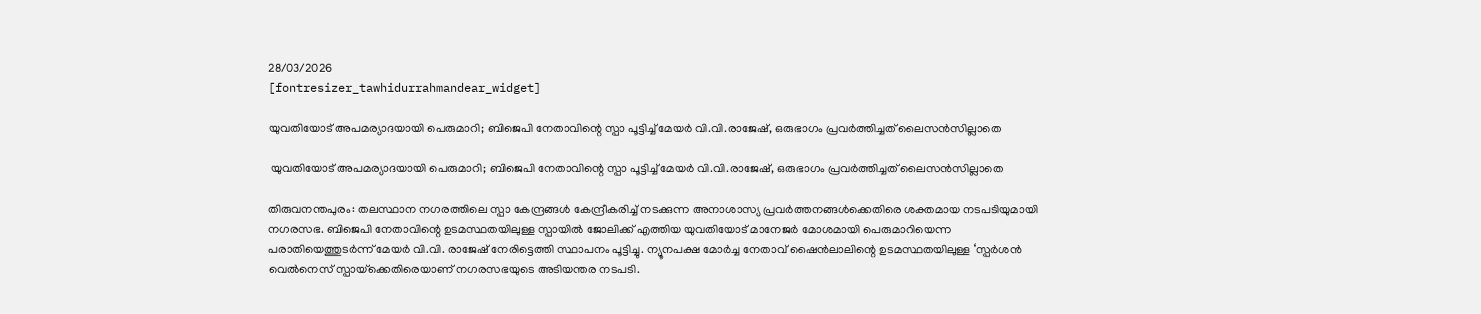28/03/2026
[fontresizer_tawhidurrahmandear_widget]

യുവതിയോട് അപമര്യാദയായി പെരുമാറി; ബിജെപി നേതാവിന്റെ സ്പാ പൂട്ടിച്ച് മേയർ വി.വി.രാജേഷ്, ഒരുഭാഗം പ്രവർത്തിച്ചത് ലൈസൻസില്ലാതെ

 യുവതിയോട് അപമര്യാദയായി പെരുമാറി; ബിജെപി നേതാവിന്റെ സ്പാ പൂട്ടിച്ച് മേയർ വി.വി.രാജേഷ്, ഒരുഭാഗം പ്രവർത്തിച്ചത് ലൈസൻസില്ലാതെ

തിരുവനന്തപുരം: തലസ്ഥാന നഗരത്തിലെ സ്പാ കേന്ദ്രങ്ങൾ കേന്ദ്രീകരിച്ച് നടക്കുന്ന അനാശാസ്യ പ്രവർത്തനങ്ങൾക്കെതിരെ ശക്തമായ നടപടിയുമായി നഗരസഭ. ബിജെപി നേതാവിന്റെ ഉടമസ്ഥതയിലുള്ള സ്പായിൽ ജോലിക്ക് എത്തിയ യുവതിയോട് മാനേജർ മോശമായി പെരുമാറിയെന്ന പരാതിയെത്തുടർന്ന് മേയർ വി.വി. രാജേഷ് നേരിട്ടെത്തി സ്ഥാപനം പൂട്ടിച്ചു. ന്യൂനപക്ഷ മോർച്ച നേതാവ് ഷൈൻലാലിന്റെ ഉടമസ്ഥതയിലുള്ള ‘സ്പർശൻ വെൽനെസ് സ്പായ്‌ക്കെതിരെയാണ് നഗരസഭയുടെ അടിയന്തര നടപടി.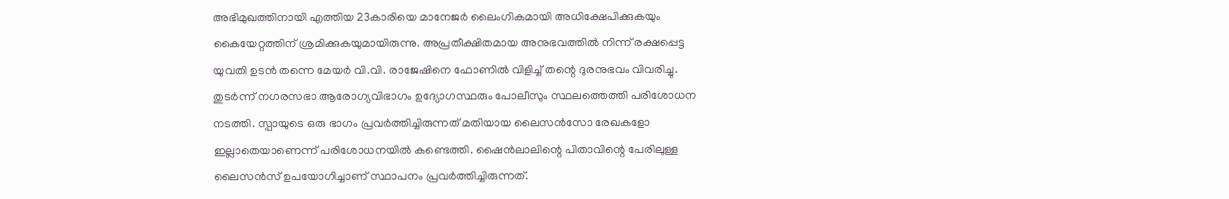അഭിമുഖത്തിനായി എത്തിയ 23കാരിയെ മാനേജർ ലൈംഗികമായി അധിക്ഷേപിക്കുകയും കൈയേറ്റത്തിന് ശ്രമിക്കുകയുമായിരുന്നു. അപ്രതീക്ഷിതമായ അനുഭവത്തിൽ നിന്ന് രക്ഷപ്പെട്ട യുവതി ഉടൻ തന്നെ മേയർ വി.വി. രാജേഷിനെ ഫോണിൽ വിളിച്ച് തന്റെ ദുരനുഭവം വിവരിച്ചു. തുടർന്ന് നഗരസഭാ ആരോഗ്യവിഭാഗം ഉദ്യോഗസ്ഥരും പോലീസും സ്ഥലത്തെത്തി പരിശോധന നടത്തി. സ്പായുടെ ഒരു ഭാഗം പ്രവർത്തിച്ചിരുന്നത് മതിയായ ലൈസൻസോ രേഖകളോ ഇല്ലാതെയാണെന്ന് പരിശോധനയിൽ കണ്ടെത്തി. ഷൈൻലാലിന്റെ പിതാവിന്റെ പേരിലുള്ള ലൈസൻസ് ഉപയോഗിച്ചാണ് സ്ഥാപനം പ്രവർത്തിച്ചിരുന്നത്.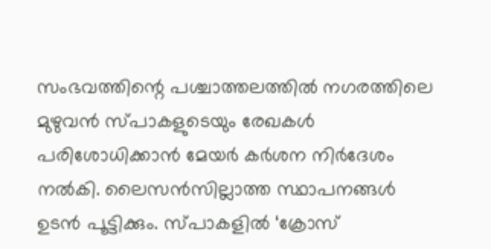സംഭവത്തിന്റെ പശ്ചാത്തലത്തിൽ നഗരത്തിലെ മുഴുവൻ സ്പാകളുടെയും രേഖകൾ പരിശോധിക്കാൻ മേയർ കർശന നിർദേശം നൽകി. ലൈസൻസില്ലാത്ത സ്ഥാപനങ്ങൾ ഉടൻ പൂട്ടിക്കും. സ്പാകളിൽ ‘ക്രോസ്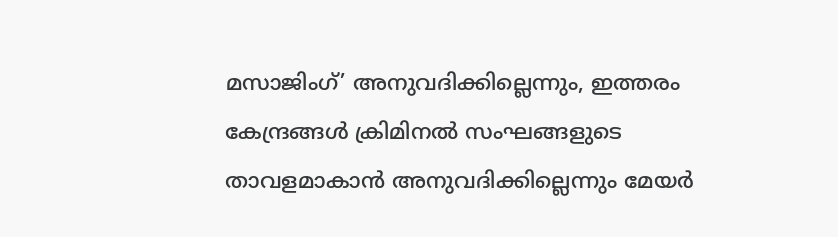മസാജിംഗ്’ അനുവദിക്കില്ലെന്നും, ഇത്തരം കേന്ദ്രങ്ങൾ ക്രിമിനൽ സംഘങ്ങളുടെ താവളമാകാൻ അനുവദിക്കില്ലെന്നും മേയർ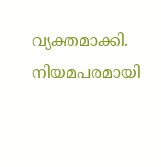വ്യക്തമാക്കി. നിയമപരമായി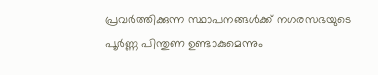പ്രവർത്തിക്കുന്ന സ്ഥാപനങ്ങൾക്ക് നഗരസഭയുടെ പൂർണ്ണ പിന്തുണ ഉണ്ടാകുമെന്നും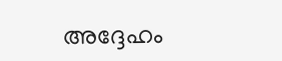അദ്ദേഹം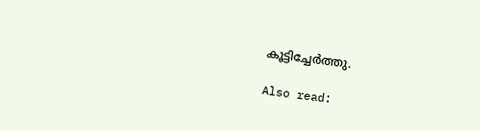കൂട്ടിച്ചേർത്തു.

Also read: